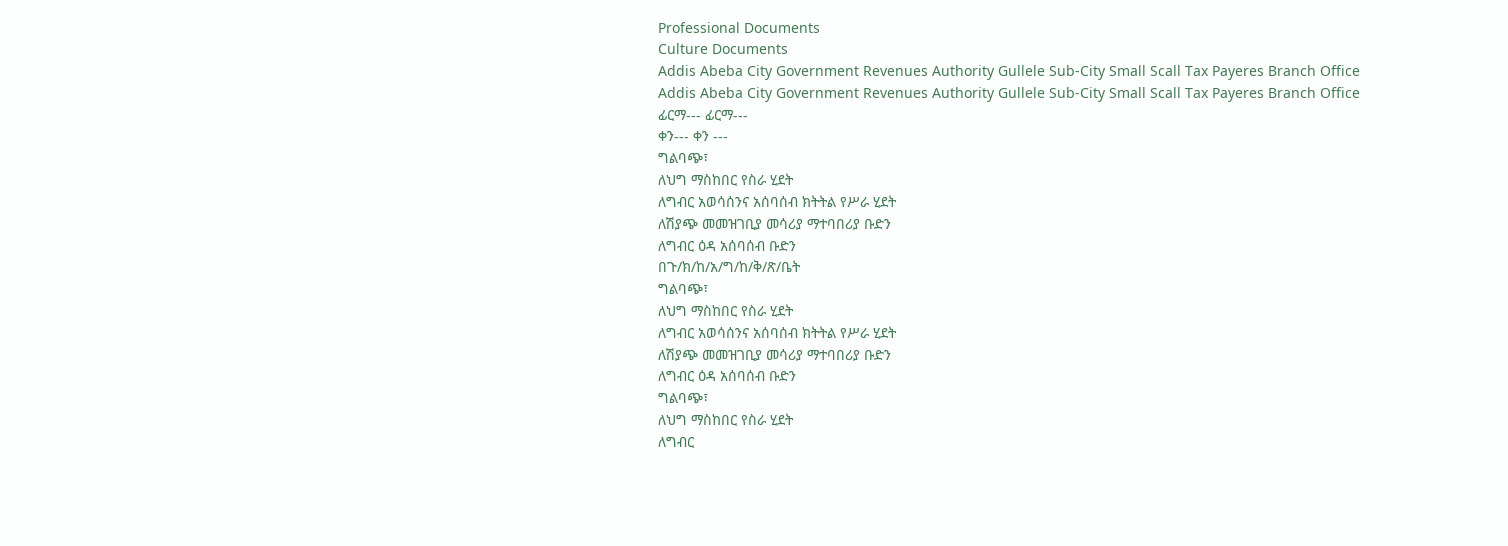Professional Documents
Culture Documents
Addis Abeba City Government Revenues Authority Gullele Sub-City Small Scall Tax Payeres Branch Office
Addis Abeba City Government Revenues Authority Gullele Sub-City Small Scall Tax Payeres Branch Office
ፊርማ--- ፊርማ---
ቀን--- ቀን ---
ግልባጭ፣
ለህግ ማስከበር የስራ ሂደት
ለግብር አወሳሰንና አሰባሰብ ክትትል የሥራ ሂደት
ለሽያጭ መመዝገቢያ መሳሪያ ማተባበሪያ ቡድን
ለግብር ዕዳ አሰባሰብ ቡድን
በጉ/ክ/ከ/አ/ግ/ከ/ቅ/ጽ/ቤት
ግልባጭ፣
ለህግ ማስከበር የስራ ሂደት
ለግብር አወሳሰንና አሰባሰብ ክትትል የሥራ ሂደት
ለሽያጭ መመዝገቢያ መሳሪያ ማተባበሪያ ቡድን
ለግብር ዕዳ አሰባሰብ ቡድን
ግልባጭ፣
ለህግ ማስከበር የስራ ሂደት
ለግብር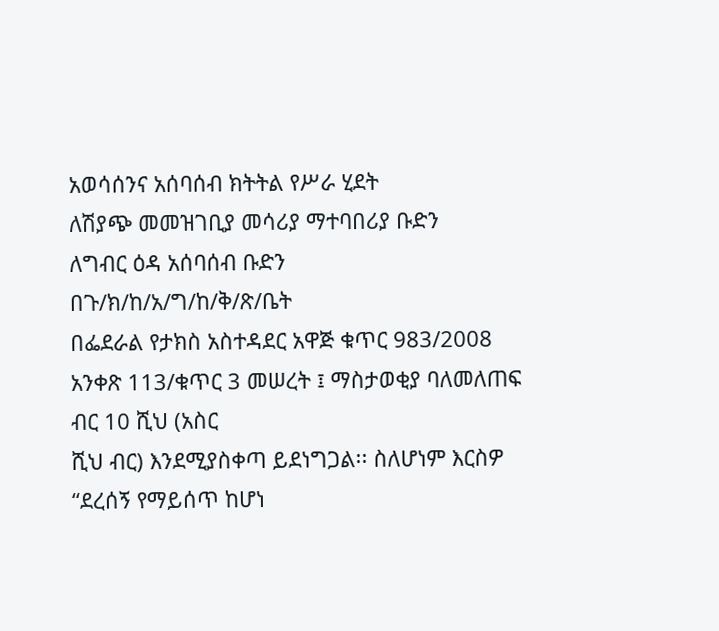አወሳሰንና አሰባሰብ ክትትል የሥራ ሂደት
ለሽያጭ መመዝገቢያ መሳሪያ ማተባበሪያ ቡድን
ለግብር ዕዳ አሰባሰብ ቡድን
በጉ/ክ/ከ/አ/ግ/ከ/ቅ/ጽ/ቤት
በፌደራል የታክስ አስተዳደር አዋጅ ቁጥር 983/2008 አንቀጽ 113/ቁጥር 3 መሠረት ፤ ማስታወቂያ ባለመለጠፍ ብር 10 ሺህ (አስር
ሺህ ብር) እንደሚያስቀጣ ይደነግጋል፡፡ ስለሆነም እርስዎ “ደረሰኝ የማይሰጥ ከሆነ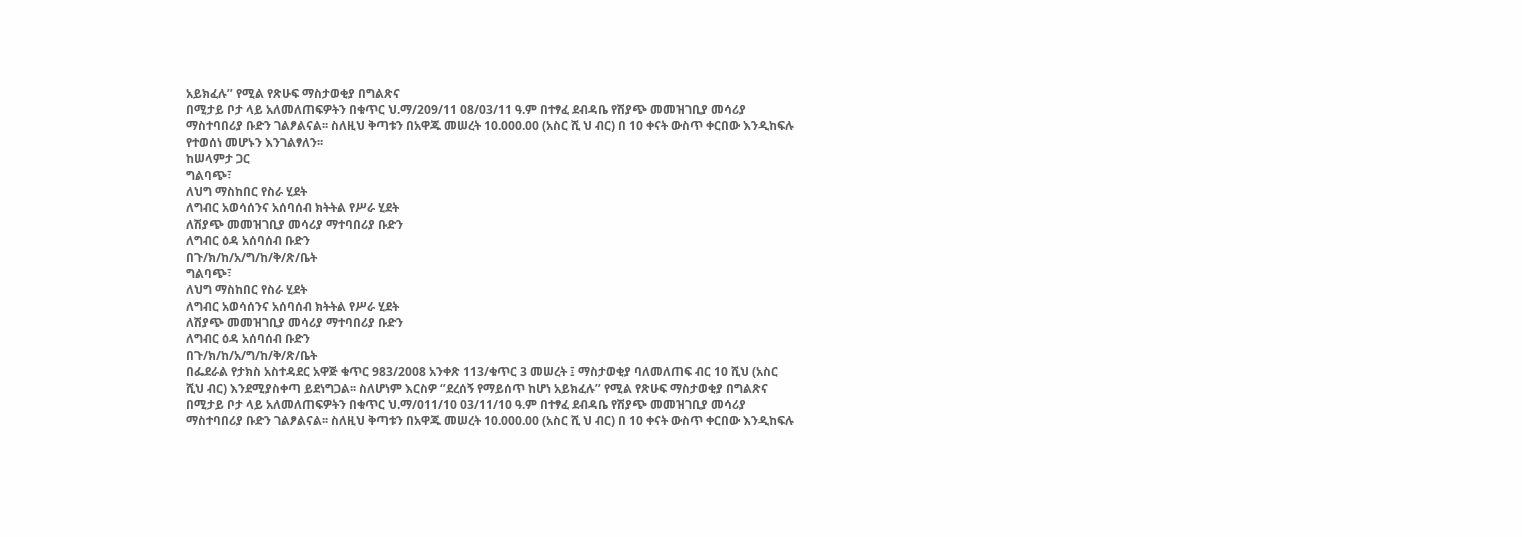አይክፈሉ’’ የሚል የጽሁፍ ማስታወቂያ በግልጽና
በሚታይ ቦታ ላይ አለመለጠፍዎትን በቁጥር ህ.ማ/209/11 08/03/11 ዓ.ም በተፃፈ ደብዳቤ የሽያጭ መመዝገቢያ መሳሪያ
ማስተባበሪያ ቡድን ገልፆልናል፡፡ ስለዚህ ቅጣቱን በአዋጁ መሠረት 10.000.00 (አስር ሺ ህ ብር) በ 10 ቀናት ውስጥ ቀርበው እንዲከፍሉ
የተወሰነ መሆኑን እንገልፃለን፡፡
ከሠላምታ ጋር
ግልባጭ፣
ለህግ ማስከበር የስራ ሂደት
ለግብር አወሳሰንና አሰባሰብ ክትትል የሥራ ሂደት
ለሽያጭ መመዝገቢያ መሳሪያ ማተባበሪያ ቡድን
ለግብር ዕዳ አሰባሰብ ቡድን
በጉ/ክ/ከ/አ/ግ/ከ/ቅ/ጽ/ቤት
ግልባጭ፣
ለህግ ማስከበር የስራ ሂደት
ለግብር አወሳሰንና አሰባሰብ ክትትል የሥራ ሂደት
ለሽያጭ መመዝገቢያ መሳሪያ ማተባበሪያ ቡድን
ለግብር ዕዳ አሰባሰብ ቡድን
በጉ/ክ/ከ/አ/ግ/ከ/ቅ/ጽ/ቤት
በፌደራል የታክስ አስተዳደር አዋጅ ቁጥር 983/2008 አንቀጽ 113/ቁጥር 3 መሠረት ፤ ማስታወቂያ ባለመለጠፍ ብር 10 ሺህ (አስር
ሺህ ብር) እንደሚያስቀጣ ይደነግጋል፡፡ ስለሆነም እርስዎ ‘’ደረሰኝ የማይሰጥ ከሆነ አይክፈሉ’’ የሚል የጽሁፍ ማስታወቂያ በግልጽና
በሚታይ ቦታ ላይ አለመለጠፍዎትን በቁጥር ህ.ማ/011/10 03/11/10 ዓ.ም በተፃፈ ደብዳቤ የሽያጭ መመዝገቢያ መሳሪያ
ማስተባበሪያ ቡድን ገልፆልናል፡፡ ስለዚህ ቅጣቱን በአዋጁ መሠረት 10.000.00 (አስር ሺ ህ ብር) በ 10 ቀናት ውስጥ ቀርበው እንዲከፍሉ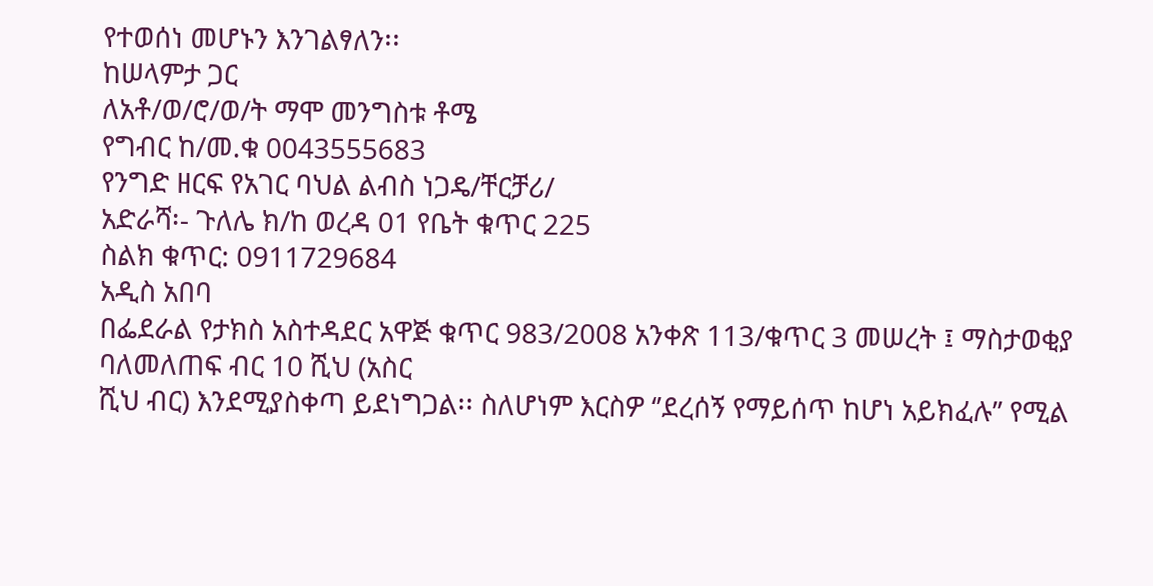የተወሰነ መሆኑን እንገልፃለን፡፡
ከሠላምታ ጋር
ለአቶ/ወ/ሮ/ወ/ት ማሞ መንግስቱ ቶሜ
የግብር ከ/መ.ቁ 0043555683
የንግድ ዘርፍ የአገር ባህል ልብስ ነጋዴ/ቸርቻሪ/
አድራሻ፡- ጉለሌ ክ/ከ ወረዳ 01 የቤት ቁጥር 225
ስልክ ቁጥር: 0911729684
አዲስ አበባ
በፌደራል የታክስ አስተዳደር አዋጅ ቁጥር 983/2008 አንቀጽ 113/ቁጥር 3 መሠረት ፤ ማስታወቂያ ባለመለጠፍ ብር 10 ሺህ (አስር
ሺህ ብር) እንደሚያስቀጣ ይደነግጋል፡፡ ስለሆነም እርስዎ ‘’ደረሰኝ የማይሰጥ ከሆነ አይክፈሉ’’ የሚል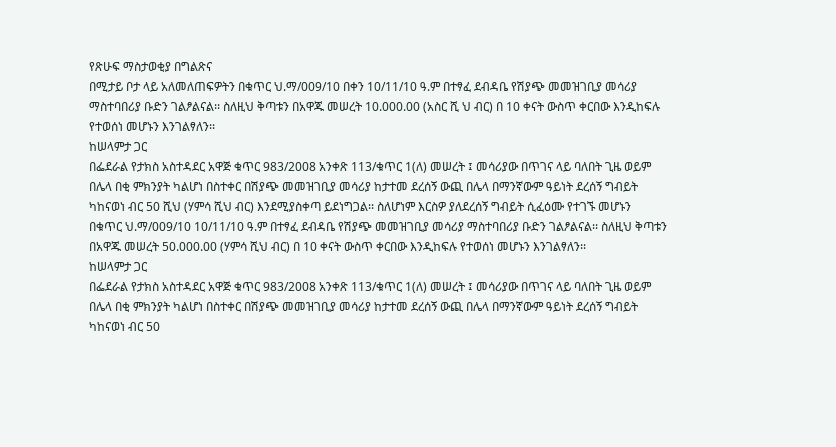የጽሁፍ ማስታወቂያ በግልጽና
በሚታይ ቦታ ላይ አለመለጠፍዎትን በቁጥር ህ.ማ/009/10 በቀን 10/11/10 ዓ.ም በተፃፈ ደብዳቤ የሽያጭ መመዝገቢያ መሳሪያ
ማስተባበሪያ ቡድን ገልፆልናል፡፡ ስለዚህ ቅጣቱን በአዋጁ መሠረት 10.000.00 (አስር ሺ ህ ብር) በ 10 ቀናት ውስጥ ቀርበው እንዲከፍሉ
የተወሰነ መሆኑን እንገልፃለን፡፡
ከሠላምታ ጋር
በፌደራል የታክስ አስተዳደር አዋጅ ቁጥር 983/2008 አንቀጽ 113/ቁጥር 1(ለ) መሠረት ፤ መሳሪያው በጥገና ላይ ባለበት ጊዜ ወይም
በሌላ በቂ ምክንያት ካልሆነ በስተቀር በሽያጭ መመዝገቢያ መሳሪያ ከታተመ ደረሰኝ ውጪ በሌላ በማንኛውም ዓይነት ደረሰኝ ግብይት
ካከናወነ ብር 50 ሺህ (ሃምሳ ሺህ ብር) እንደሚያስቀጣ ይደነግጋል፡፡ ስለሆነም እርስዎ ያለደረሰኝ ግብይት ሲፈዕሙ የተገኙ መሆኑን
በቁጥር ህ.ማ/009/10 10/11/10 ዓ.ም በተፃፈ ደብዳቤ የሽያጭ መመዝገቢያ መሳሪያ ማስተባበሪያ ቡድን ገልፆልናል፡፡ ስለዚህ ቅጣቱን
በአዋጁ መሠረት 50.000.00 (ሃምሳ ሺህ ብር) በ 10 ቀናት ውስጥ ቀርበው እንዲከፍሉ የተወሰነ መሆኑን እንገልፃለን፡፡
ከሠላምታ ጋር
በፌደራል የታክስ አስተዳደር አዋጅ ቁጥር 983/2008 አንቀጽ 113/ቁጥር 1(ለ) መሠረት ፤ መሳሪያው በጥገና ላይ ባለበት ጊዜ ወይም
በሌላ በቂ ምክንያት ካልሆነ በስተቀር በሽያጭ መመዝገቢያ መሳሪያ ከታተመ ደረሰኝ ውጪ በሌላ በማንኛውም ዓይነት ደረሰኝ ግብይት
ካከናወነ ብር 50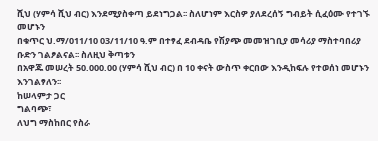ሺህ (ሃምሳ ሺህ ብር) እንደሚያስቀጣ ይደነግጋል፡፡ ስለሆነም እርስዎ ያለደረሰኝ ግብይት ሲፈዕሙ የተገኙ መሆኑን
በቁጥር ህ.ማ/011/10 03/11/10 ዓ.ም በተፃፈ ደብዳቤ የሽያጭ መመዝገቢያ መሳሪያ ማስተባበሪያ ቡድን ገልፆልናል፡፡ ስለዚህ ቅጣቱን
በአዋጁ መሠረት 50.000.00 (ሃምሳ ሺህ ብር) በ 10 ቀናት ውስጥ ቀርበው እንዲከፍሉ የተወሰነ መሆኑን እንገልፃለን፡፡
ከሠላምታ ጋር
ግልባጭ፣
ለህግ ማስከበር የስራ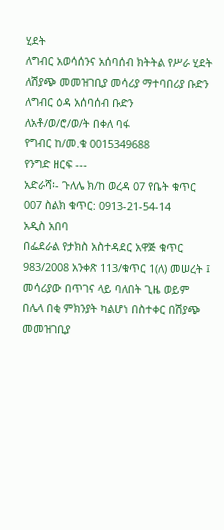ሂደት
ለግብር አወሳሰንና አሰባሰብ ክትትል የሥራ ሂደት
ለሽያጭ መመዝገቢያ መሳሪያ ማተባበሪያ ቡድን
ለግብር ዕዳ አሰባሰብ ቡድን
ለአቶ/ወ/ሮ/ወ/ት በቀለ ባፋ
የግብር ከ/መ.ቁ 0015349688
የንግድ ዘርፍ ---
አድራሻ፡- ጉለሌ ክ/ከ ወረዳ 07 የቤት ቁጥር 007 ስልክ ቁጥር: 0913-21-54-14
አዲስ አበባ
በፌደራል የታክስ አስተዳደር አዋጅ ቁጥር 983/2008 አንቀጽ 113/ቁጥር 1(ለ) መሠረት ፤ መሳሪያው በጥገና ላይ ባለበት ጊዜ ወይም
በሌላ በቂ ምክንያት ካልሆነ በስተቀር በሽያጭ መመዝገቢያ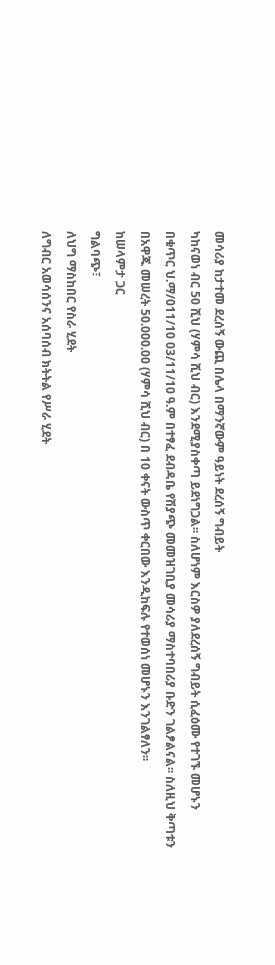መሳሪያ ከታተመ ደረሰኝ ውጪ በሌላ በማንኛውም ዓይነት ደረሰኝ ግብይት
ካከናወነ ብር 50 ሺህ (ሃምሳ ሺህ ብር) እንደሚያስቀጣ ይደነግጋል፡፡ ስለሆነም እርስዎ ያለደረሰኝ ግብይት ሲፈዕሙ የተገኙ መሆኑን
በቁጥር ህ.ማ/011/10 03/11/10 ዓ.ም በተፃፈ ደብዳቤ የሽያጭ መመዝገቢያ መሳሪያ ማስተባበሪያ ቡድን ገልፆልናል፡፡ ስለዚህ ቅጣቱን
በአዋጁ መሠረት 50.000.00 (ሃምሳ ሺህ ብር) በ 10 ቀናት ውስጥ ቀርበው እንዲከፍሉ የተወሰነ መሆኑን እንገልፃለን፡፡
ከሠላምታ ጋር
ግልባጭ፣
ለህግ ማስከበር የስራ ሂደት
ለግብር አወሳሰንና አሰባሰብ ክትትል የሥራ ሂደት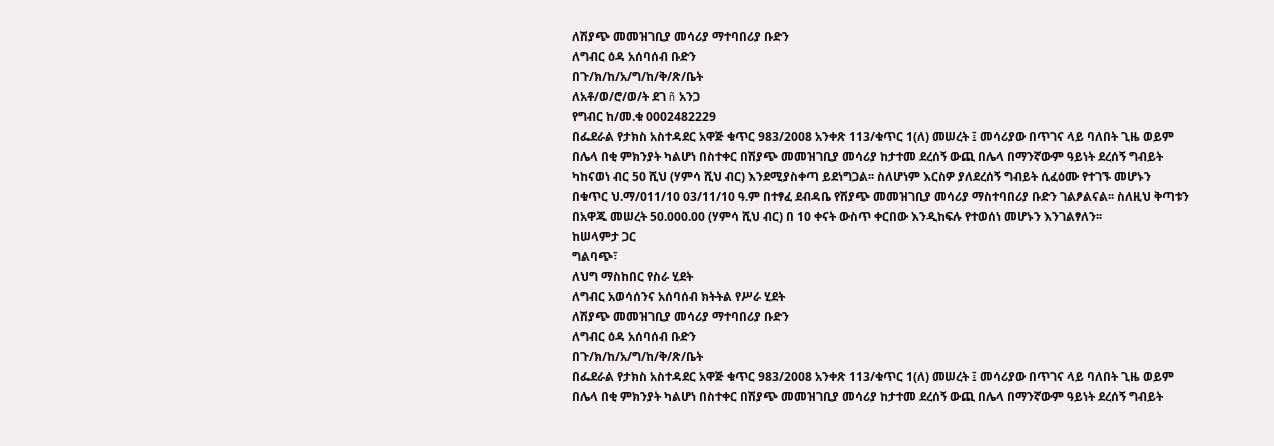ለሽያጭ መመዝገቢያ መሳሪያ ማተባበሪያ ቡድን
ለግብር ዕዳ አሰባሰብ ቡድን
በጉ/ክ/ከ/አ/ግ/ከ/ቅ/ጽ/ቤት
ለአቶ/ወ/ሮ/ወ/ት ደገ ñ አንጋ
የግብር ከ/መ.ቁ 0002482229
በፌደራል የታክስ አስተዳደር አዋጅ ቁጥር 983/2008 አንቀጽ 113/ቁጥር 1(ለ) መሠረት ፤ መሳሪያው በጥገና ላይ ባለበት ጊዜ ወይም
በሌላ በቂ ምክንያት ካልሆነ በስተቀር በሽያጭ መመዝገቢያ መሳሪያ ከታተመ ደረሰኝ ውጪ በሌላ በማንኛውም ዓይነት ደረሰኝ ግብይት
ካከናወነ ብር 50 ሺህ (ሃምሳ ሺህ ብር) እንደሚያስቀጣ ይደነግጋል፡፡ ስለሆነም እርስዎ ያለደረሰኝ ግብይት ሲፈዕሙ የተገኙ መሆኑን
በቁጥር ህ.ማ/011/10 03/11/10 ዓ.ም በተፃፈ ደብዳቤ የሽያጭ መመዝገቢያ መሳሪያ ማስተባበሪያ ቡድን ገልፆልናል፡፡ ስለዚህ ቅጣቱን
በአዋጁ መሠረት 50.000.00 (ሃምሳ ሺህ ብር) በ 10 ቀናት ውስጥ ቀርበው እንዲከፍሉ የተወሰነ መሆኑን እንገልፃለን፡፡
ከሠላምታ ጋር
ግልባጭ፣
ለህግ ማስከበር የስራ ሂደት
ለግብር አወሳሰንና አሰባሰብ ክትትል የሥራ ሂደት
ለሽያጭ መመዝገቢያ መሳሪያ ማተባበሪያ ቡድን
ለግብር ዕዳ አሰባሰብ ቡድን
በጉ/ክ/ከ/አ/ግ/ከ/ቅ/ጽ/ቤት
በፌደራል የታክስ አስተዳደር አዋጅ ቁጥር 983/2008 አንቀጽ 113/ቁጥር 1(ለ) መሠረት ፤ መሳሪያው በጥገና ላይ ባለበት ጊዜ ወይም
በሌላ በቂ ምክንያት ካልሆነ በስተቀር በሽያጭ መመዝገቢያ መሳሪያ ከታተመ ደረሰኝ ውጪ በሌላ በማንኛውም ዓይነት ደረሰኝ ግብይት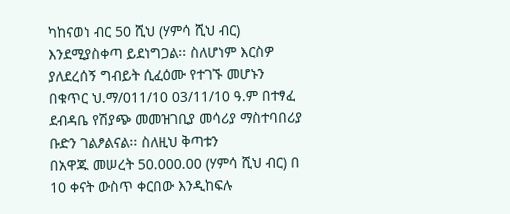ካከናወነ ብር 50 ሺህ (ሃምሳ ሺህ ብር) እንደሚያስቀጣ ይደነግጋል፡፡ ስለሆነም እርስዎ ያለደረሰኝ ግብይት ሲፈዕሙ የተገኙ መሆኑን
በቁጥር ህ.ማ/011/10 03/11/10 ዓ.ም በተፃፈ ደብዳቤ የሽያጭ መመዝገቢያ መሳሪያ ማስተባበሪያ ቡድን ገልፆልናል፡፡ ስለዚህ ቅጣቱን
በአዋጁ መሠረት 50.000.00 (ሃምሳ ሺህ ብር) በ 10 ቀናት ውስጥ ቀርበው እንዲከፍሉ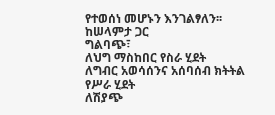የተወሰነ መሆኑን እንገልፃለን፡፡
ከሠላምታ ጋር
ግልባጭ፣
ለህግ ማስከበር የስራ ሂደት
ለግብር አወሳሰንና አሰባሰብ ክትትል የሥራ ሂደት
ለሽያጭ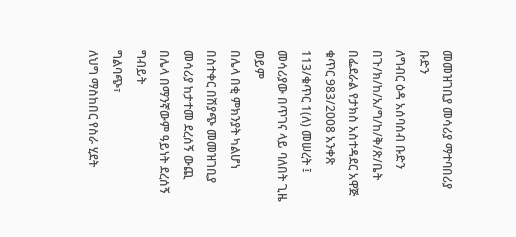መመዝገቢያ መሳሪያ ማተባበሪያ ቡድን
ለግብር ዕዳ አሰባሰብ ቡድን
በጉ/ክ/ከ/አ/ግ/ከ/ቅ/ጽ/ቤት
በፌደራል የታክስ አስተዳደር አዋጅ ቁጥር 983/2008 አንቀጽ 113/ቁጥር 1(ለ) መሠረት ፤ መሳሪያው በጥገና ላይ ባለበት ጊዜ ወይም
በሌላ በቂ ምክንያት ካልሆነ በስተቀር በሽያጭ መመዝገቢያ መሳሪያ ከታተመ ደረሰኝ ውጪ በሌላ በማንኛውም ዓይነት ደረሰኝ ግብይት
ግልባጭ፣
ለህግ ማስከበር የስራ ሂደት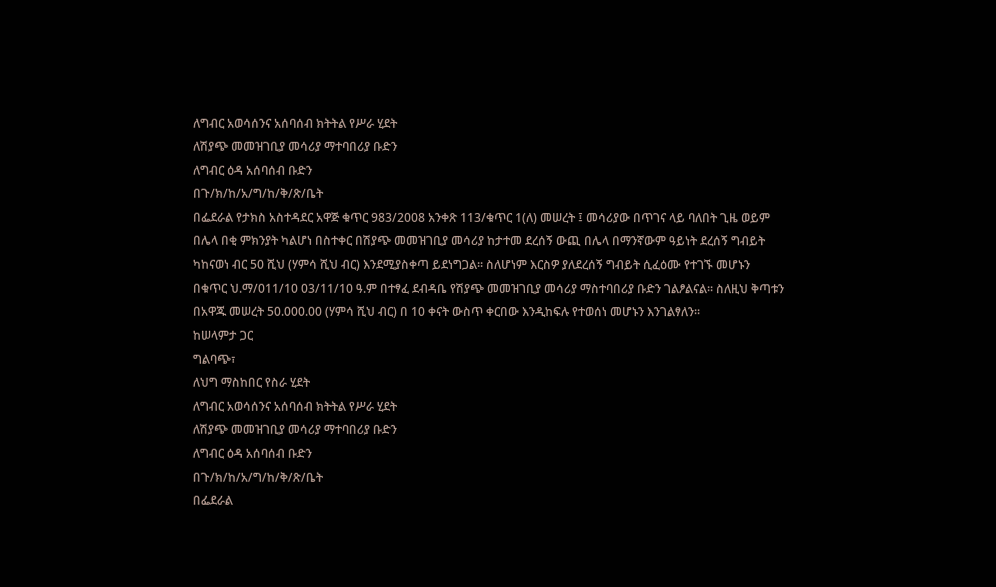ለግብር አወሳሰንና አሰባሰብ ክትትል የሥራ ሂደት
ለሽያጭ መመዝገቢያ መሳሪያ ማተባበሪያ ቡድን
ለግብር ዕዳ አሰባሰብ ቡድን
በጉ/ክ/ከ/አ/ግ/ከ/ቅ/ጽ/ቤት
በፌደራል የታክስ አስተዳደር አዋጅ ቁጥር 983/2008 አንቀጽ 113/ቁጥር 1(ለ) መሠረት ፤ መሳሪያው በጥገና ላይ ባለበት ጊዜ ወይም
በሌላ በቂ ምክንያት ካልሆነ በስተቀር በሽያጭ መመዝገቢያ መሳሪያ ከታተመ ደረሰኝ ውጪ በሌላ በማንኛውም ዓይነት ደረሰኝ ግብይት
ካከናወነ ብር 50 ሺህ (ሃምሳ ሺህ ብር) እንደሚያስቀጣ ይደነግጋል፡፡ ስለሆነም እርስዎ ያለደረሰኝ ግብይት ሲፈዕሙ የተገኙ መሆኑን
በቁጥር ህ.ማ/011/10 03/11/10 ዓ.ም በተፃፈ ደብዳቤ የሽያጭ መመዝገቢያ መሳሪያ ማስተባበሪያ ቡድን ገልፆልናል፡፡ ስለዚህ ቅጣቱን
በአዋጁ መሠረት 50.000.00 (ሃምሳ ሺህ ብር) በ 10 ቀናት ውስጥ ቀርበው እንዲከፍሉ የተወሰነ መሆኑን እንገልፃለን፡፡
ከሠላምታ ጋር
ግልባጭ፣
ለህግ ማስከበር የስራ ሂደት
ለግብር አወሳሰንና አሰባሰብ ክትትል የሥራ ሂደት
ለሽያጭ መመዝገቢያ መሳሪያ ማተባበሪያ ቡድን
ለግብር ዕዳ አሰባሰብ ቡድን
በጉ/ክ/ከ/አ/ግ/ከ/ቅ/ጽ/ቤት
በፌደራል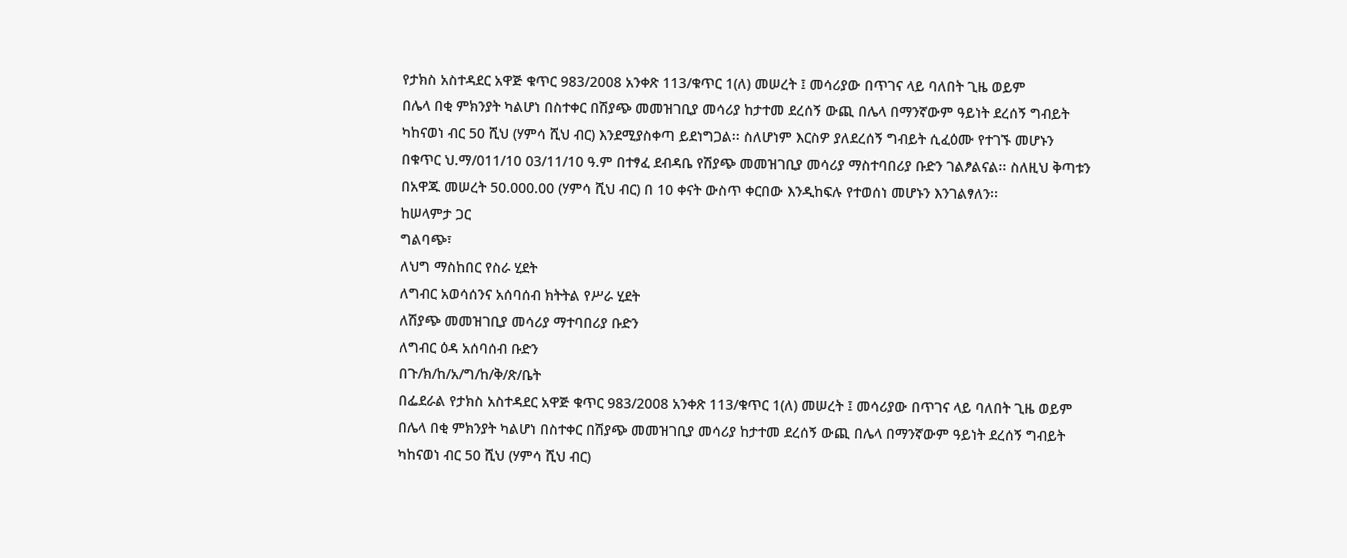የታክስ አስተዳደር አዋጅ ቁጥር 983/2008 አንቀጽ 113/ቁጥር 1(ለ) መሠረት ፤ መሳሪያው በጥገና ላይ ባለበት ጊዜ ወይም
በሌላ በቂ ምክንያት ካልሆነ በስተቀር በሽያጭ መመዝገቢያ መሳሪያ ከታተመ ደረሰኝ ውጪ በሌላ በማንኛውም ዓይነት ደረሰኝ ግብይት
ካከናወነ ብር 50 ሺህ (ሃምሳ ሺህ ብር) እንደሚያስቀጣ ይደነግጋል፡፡ ስለሆነም እርስዎ ያለደረሰኝ ግብይት ሲፈዕሙ የተገኙ መሆኑን
በቁጥር ህ.ማ/011/10 03/11/10 ዓ.ም በተፃፈ ደብዳቤ የሽያጭ መመዝገቢያ መሳሪያ ማስተባበሪያ ቡድን ገልፆልናል፡፡ ስለዚህ ቅጣቱን
በአዋጁ መሠረት 50.000.00 (ሃምሳ ሺህ ብር) በ 10 ቀናት ውስጥ ቀርበው እንዲከፍሉ የተወሰነ መሆኑን እንገልፃለን፡፡
ከሠላምታ ጋር
ግልባጭ፣
ለህግ ማስከበር የስራ ሂደት
ለግብር አወሳሰንና አሰባሰብ ክትትል የሥራ ሂደት
ለሽያጭ መመዝገቢያ መሳሪያ ማተባበሪያ ቡድን
ለግብር ዕዳ አሰባሰብ ቡድን
በጉ/ክ/ከ/አ/ግ/ከ/ቅ/ጽ/ቤት
በፌደራል የታክስ አስተዳደር አዋጅ ቁጥር 983/2008 አንቀጽ 113/ቁጥር 1(ለ) መሠረት ፤ መሳሪያው በጥገና ላይ ባለበት ጊዜ ወይም
በሌላ በቂ ምክንያት ካልሆነ በስተቀር በሽያጭ መመዝገቢያ መሳሪያ ከታተመ ደረሰኝ ውጪ በሌላ በማንኛውም ዓይነት ደረሰኝ ግብይት
ካከናወነ ብር 50 ሺህ (ሃምሳ ሺህ ብር)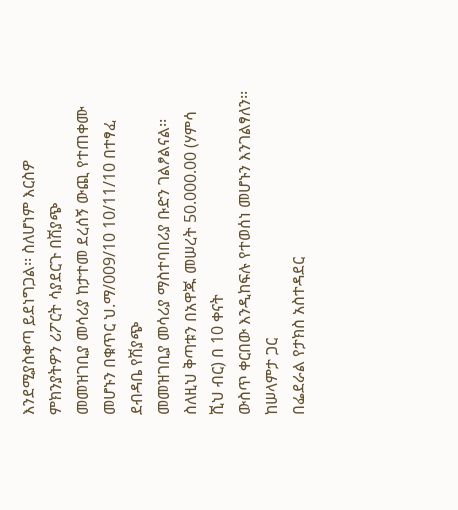እንደሚያስቀጣ ይደነግጋል፡፡ ስለሆነም እርስዎ ምክንያትዎን ሪፖርት ሳያደርጉ በሽያጭ
መመዝገቢያ መሳሪያ ከታተመ ደረሰኝ ውጪ የተጠቀሙ መሆኑን በቁጥር ህ.ማ/009/10 10/11/10 በተፃፈ ደብዳቤ የሽያጭ
መመዝገቢያ መሳሪያ ማስተባበሪያ ቡድን ገልፆልናል፡፡ ስለዚህ ቅጣቱን በአዋጁ መሠረት 50.000.00 (ሃምሳ ሺህ ብር) በ 10 ቀናት
ውስጥ ቀርበው እንዲከፍሉ የተወሰነ መሆኑን እንገልፃለን፡፡
ከሠላምታ ጋር
በፌደራል የታክስ አስተዳደር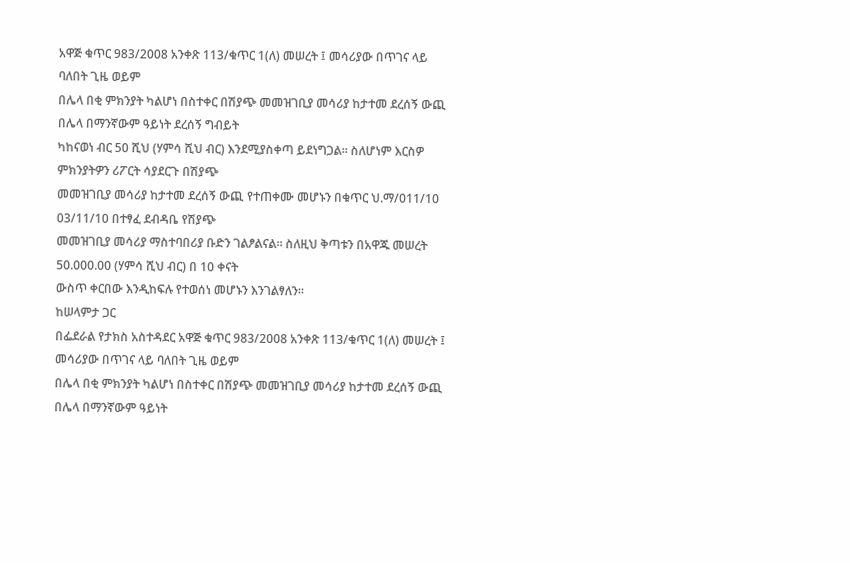አዋጅ ቁጥር 983/2008 አንቀጽ 113/ቁጥር 1(ለ) መሠረት ፤ መሳሪያው በጥገና ላይ ባለበት ጊዜ ወይም
በሌላ በቂ ምክንያት ካልሆነ በስተቀር በሽያጭ መመዝገቢያ መሳሪያ ከታተመ ደረሰኝ ውጪ በሌላ በማንኛውም ዓይነት ደረሰኝ ግብይት
ካከናወነ ብር 50 ሺህ (ሃምሳ ሺህ ብር) እንደሚያስቀጣ ይደነግጋል፡፡ ስለሆነም እርስዎ ምክንያትዎን ሪፖርት ሳያደርጉ በሽያጭ
መመዝገቢያ መሳሪያ ከታተመ ደረሰኝ ውጪ የተጠቀሙ መሆኑን በቁጥር ህ.ማ/011/10 03/11/10 በተፃፈ ደብዳቤ የሽያጭ
መመዝገቢያ መሳሪያ ማስተባበሪያ ቡድን ገልፆልናል፡፡ ስለዚህ ቅጣቱን በአዋጁ መሠረት 50.000.00 (ሃምሳ ሺህ ብር) በ 10 ቀናት
ውስጥ ቀርበው እንዲከፍሉ የተወሰነ መሆኑን እንገልፃለን፡፡
ከሠላምታ ጋር
በፌደራል የታክስ አስተዳደር አዋጅ ቁጥር 983/2008 አንቀጽ 113/ቁጥር 1(ለ) መሠረት ፤ መሳሪያው በጥገና ላይ ባለበት ጊዜ ወይም
በሌላ በቂ ምክንያት ካልሆነ በስተቀር በሽያጭ መመዝገቢያ መሳሪያ ከታተመ ደረሰኝ ውጪ በሌላ በማንኛውም ዓይነት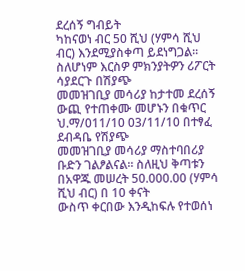ደረሰኝ ግብይት
ካከናወነ ብር 50 ሺህ (ሃምሳ ሺህ ብር) እንደሚያስቀጣ ይደነግጋል፡፡ ስለሆነም እርስዎ ምክንያትዎን ሪፖርት ሳያደርጉ በሽያጭ
መመዝገቢያ መሳሪያ ከታተመ ደረሰኝ ውጪ የተጠቀሙ መሆኑን በቁጥር ህ.ማ/011/10 03/11/10 በተፃፈ ደብዳቤ የሽያጭ
መመዝገቢያ መሳሪያ ማስተባበሪያ ቡድን ገልፆልናል፡፡ ስለዚህ ቅጣቱን በአዋጁ መሠረት 50.000.00 (ሃምሳ ሺህ ብር) በ 10 ቀናት
ውስጥ ቀርበው እንዲከፍሉ የተወሰነ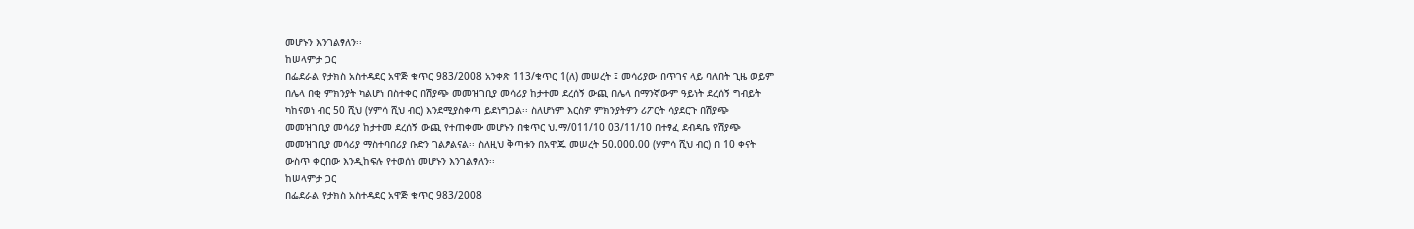መሆኑን እንገልፃለን፡፡
ከሠላምታ ጋር
በፌደራል የታክስ አስተዳደር አዋጅ ቁጥር 983/2008 አንቀጽ 113/ቁጥር 1(ለ) መሠረት ፤ መሳሪያው በጥገና ላይ ባለበት ጊዜ ወይም
በሌላ በቂ ምክንያት ካልሆነ በስተቀር በሽያጭ መመዝገቢያ መሳሪያ ከታተመ ደረሰኝ ውጪ በሌላ በማንኛውም ዓይነት ደረሰኝ ግብይት
ካከናወነ ብር 50 ሺህ (ሃምሳ ሺህ ብር) እንደሚያስቀጣ ይደነግጋል፡፡ ስለሆነም እርስዎ ምክንያትዎን ሪፖርት ሳያደርጉ በሽያጭ
መመዝገቢያ መሳሪያ ከታተመ ደረሰኝ ውጪ የተጠቀሙ መሆኑን በቁጥር ህ.ማ/011/10 03/11/10 በተፃፈ ደብዳቤ የሽያጭ
መመዝገቢያ መሳሪያ ማስተባበሪያ ቡድን ገልፆልናል፡፡ ስለዚህ ቅጣቱን በአዋጁ መሠረት 50.000.00 (ሃምሳ ሺህ ብር) በ 10 ቀናት
ውስጥ ቀርበው እንዲከፍሉ የተወሰነ መሆኑን እንገልፃለን፡፡
ከሠላምታ ጋር
በፌደራል የታክስ አስተዳደር አዋጅ ቁጥር 983/2008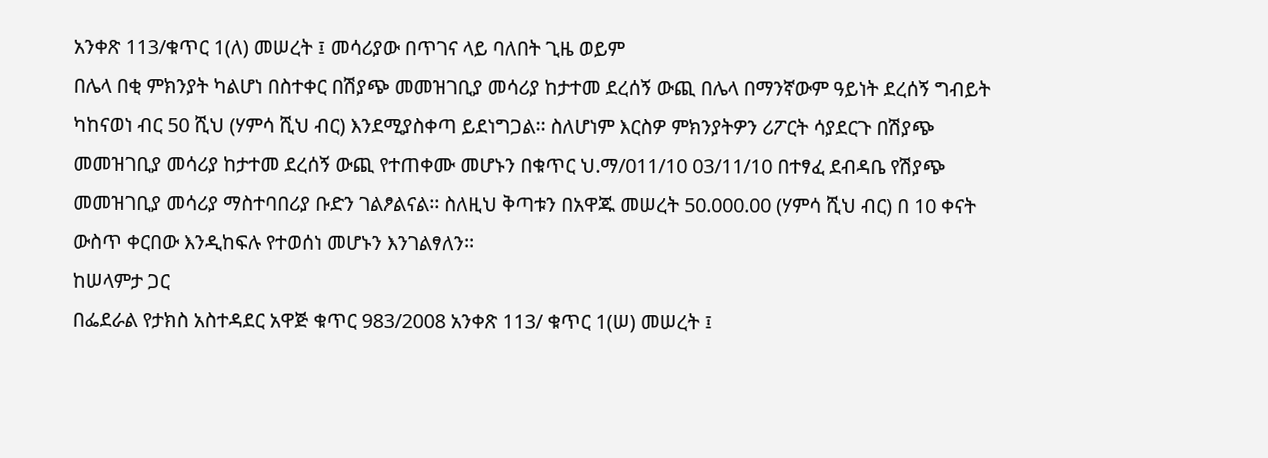አንቀጽ 113/ቁጥር 1(ለ) መሠረት ፤ መሳሪያው በጥገና ላይ ባለበት ጊዜ ወይም
በሌላ በቂ ምክንያት ካልሆነ በስተቀር በሽያጭ መመዝገቢያ መሳሪያ ከታተመ ደረሰኝ ውጪ በሌላ በማንኛውም ዓይነት ደረሰኝ ግብይት
ካከናወነ ብር 50 ሺህ (ሃምሳ ሺህ ብር) እንደሚያስቀጣ ይደነግጋል፡፡ ስለሆነም እርስዎ ምክንያትዎን ሪፖርት ሳያደርጉ በሽያጭ
መመዝገቢያ መሳሪያ ከታተመ ደረሰኝ ውጪ የተጠቀሙ መሆኑን በቁጥር ህ.ማ/011/10 03/11/10 በተፃፈ ደብዳቤ የሽያጭ
መመዝገቢያ መሳሪያ ማስተባበሪያ ቡድን ገልፆልናል፡፡ ስለዚህ ቅጣቱን በአዋጁ መሠረት 50.000.00 (ሃምሳ ሺህ ብር) በ 10 ቀናት
ውስጥ ቀርበው እንዲከፍሉ የተወሰነ መሆኑን እንገልፃለን፡፡
ከሠላምታ ጋር
በፌደራል የታክስ አስተዳደር አዋጅ ቁጥር 983/2008 አንቀጽ 113/ ቁጥር 1(ሠ) መሠረት ፤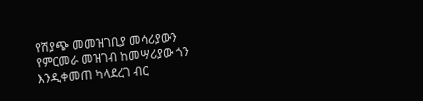የሽያጭ መመዝገቢያ መሳሪያውን
የምርመራ መዝገብ ከመሣሪያው ጎን እንዲቀመጠ ካላደረገ ብር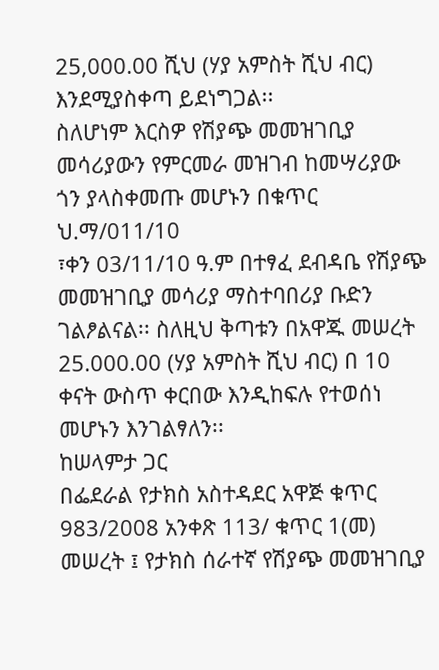25,000.00 ሺህ (ሃያ አምስት ሺህ ብር) እንደሚያስቀጣ ይደነግጋል፡፡
ስለሆነም እርስዎ የሽያጭ መመዝገቢያ መሳሪያውን የምርመራ መዝገብ ከመሣሪያው ጎን ያላስቀመጡ መሆኑን በቁጥር ህ.ማ/011/10
፣ቀን 03/11/10 ዓ.ም በተፃፈ ደብዳቤ የሽያጭ መመዝገቢያ መሳሪያ ማስተባበሪያ ቡድን ገልፆልናል፡፡ ስለዚህ ቅጣቱን በአዋጁ መሠረት
25.000.00 (ሃያ አምስት ሺህ ብር) በ 10 ቀናት ውስጥ ቀርበው እንዲከፍሉ የተወሰነ መሆኑን እንገልፃለን፡፡
ከሠላምታ ጋር
በፌደራል የታክስ አስተዳደር አዋጅ ቁጥር 983/2008 አንቀጽ 113/ ቁጥር 1(መ) መሠረት ፤ የታክስ ሰራተኛ የሽያጭ መመዝገቢያ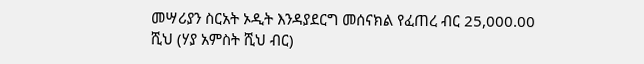መሣሪያን ስርአት ኦዲት እንዳያደርግ መሰናክል የፈጠረ ብር 25,000.00 ሺህ (ሃያ አምስት ሺህ ብር)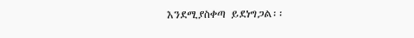እንደሚያስቀጣ ይደነግጋል፡፡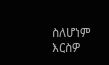ስለሆነም እርስዎ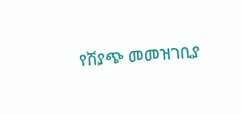የሽያጭ መመዝገቢያ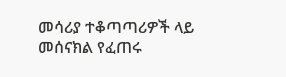መሳሪያ ተቆጣጣሪዎች ላይ መሰናክል የፈጠሩ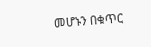መሆኑን በቁጥር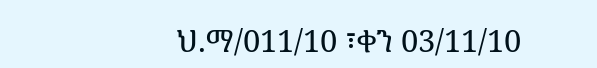ህ.ማ/011/10 ፣ቀን 03/11/10